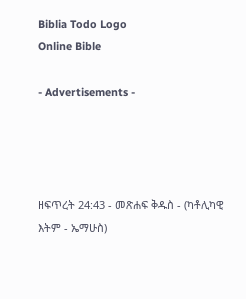Biblia Todo Logo
Online Bible

- Advertisements -




ዘፍጥረት 24:43 - መጽሐፍ ቅዱስ - (ካቶሊካዊ እትም - ኤማሁስ)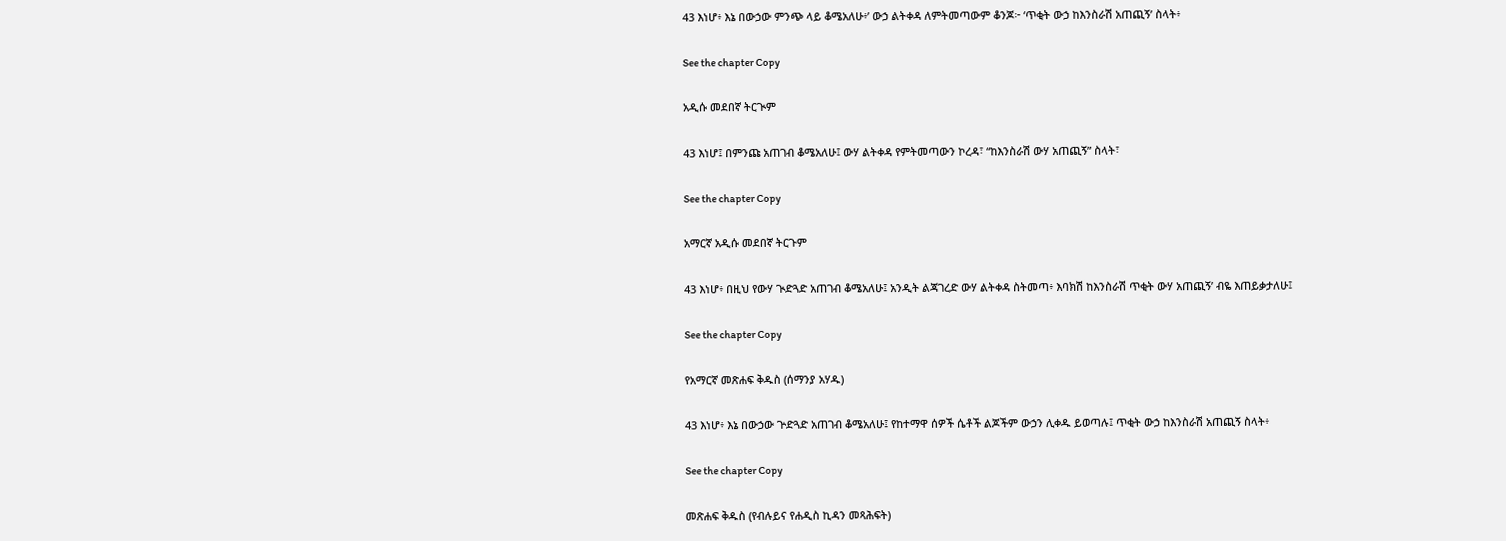43 እነሆ፥ እኔ በውኃው ምንጭ ላይ ቆሜአለሁ፥’ ውኃ ልትቀዳ ለምትመጣውም ቆንጆ፦ ‘ጥቂት ውኃ ከእንስራሽ አጠጪኝ’ ስላት፥

See the chapter Copy

አዲሱ መደበኛ ትርጒም

43 እነሆ፤ በምንጩ አጠገብ ቆሜአለሁ፤ ውሃ ልትቀዳ የምትመጣውን ኮረዳ፣ “ከእንስራሽ ውሃ አጠጪኝ” ስላት፣

See the chapter Copy

አማርኛ አዲሱ መደበኛ ትርጉም

43 እነሆ፥ በዚህ የውሃ ጒድጓድ አጠገብ ቆሜአለሁ፤ አንዲት ልጃገረድ ውሃ ልትቀዳ ስትመጣ፥ እባክሽ ከእንስራሽ ጥቂት ውሃ አጠጪኝ’ ብዬ እጠይቃታለሁ፤

See the chapter Copy

የአማርኛ መጽሐፍ ቅዱስ (ሰማንያ አሃዱ)

43 እነሆ፥ እኔ በውኃው ጕድጓድ አጠገብ ቆሜአለሁ፤ የከተማዋ ሰዎች ሴቶች ልጆችም ውኃን ሊቀዱ ይወጣሉ፤ ጥቂት ውኃ ከእንስራሽ አጠጪኝ ስላት፥

See the chapter Copy

መጽሐፍ ቅዱስ (የብሉይና የሐዲስ ኪዳን መጻሕፍት)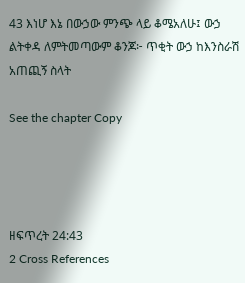43 እነሆ እኔ በውኃው ምንጭ ላይ ቆሜአለሁ፤ ውኃ ልትቀዳ ለምትመጣውም ቆንጆ፦ ጥቂት ውኃ ከእንስራሽ አጠጪኝ ስላት

See the chapter Copy




ዘፍጥረት 24:43
2 Cross References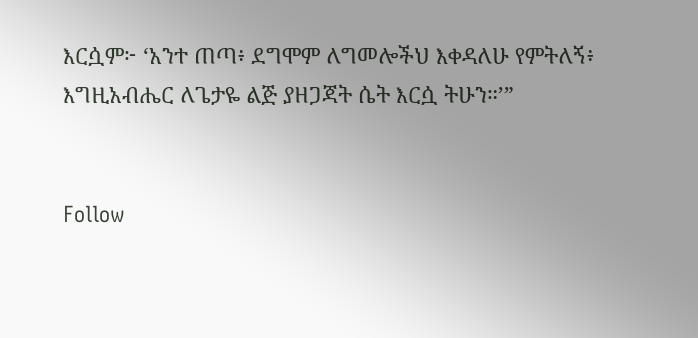እርሷም፦ ‘አንተ ጠጣ፥ ደግሞም ለግመሎችህ እቀዳለሁ የምትለኝ፥ እግዚአብሔር ለጌታዬ ልጅ ያዘጋጃት ሴት እርሷ ትሁን።’”


Follow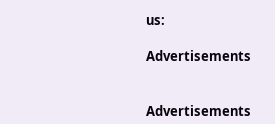us:

Advertisements


Advertisements